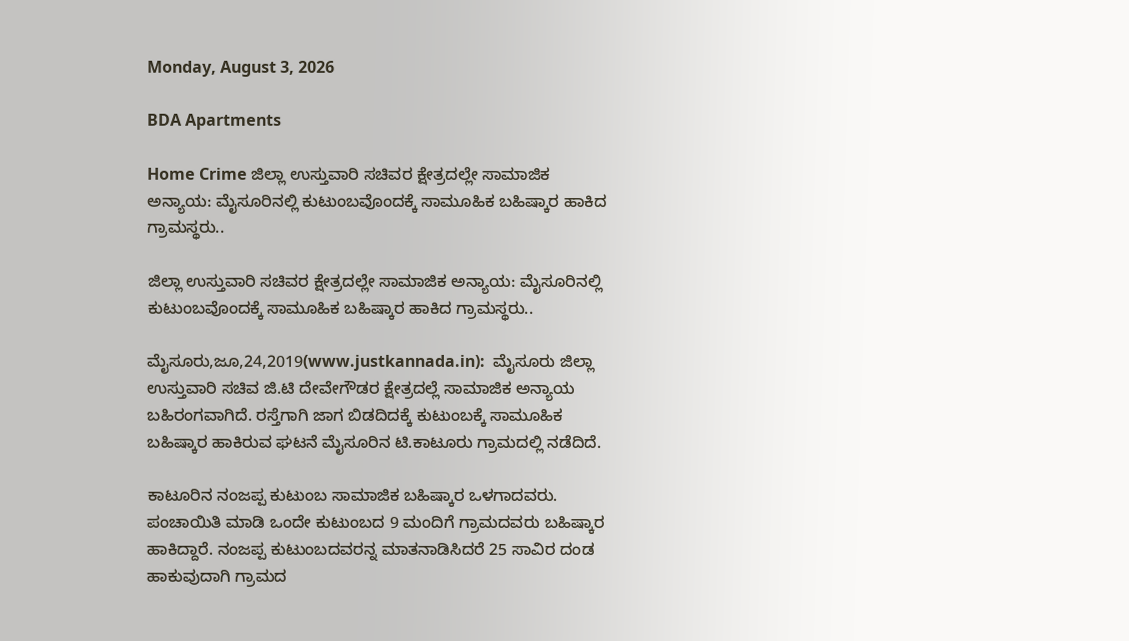Monday, August 3, 2026

BDA Apartments

Home Crime ಜಿಲ್ಲಾ ಉಸ್ತುವಾರಿ ಸಚಿವರ ಕ್ಷೇತ್ರದಲ್ಲೇ ಸಾಮಾಜಿಕ ಅನ್ಯಾಯ: ಮೈಸೂರಿನಲ್ಲಿ ಕುಟುಂಬವೊಂದಕ್ಕೆ ಸಾಮೂಹಿಕ ಬಹಿಷ್ಕಾರ ಹಾಕಿದ ಗ್ರಾಮಸ್ಥರು..

ಜಿಲ್ಲಾ ಉಸ್ತುವಾರಿ ಸಚಿವರ ಕ್ಷೇತ್ರದಲ್ಲೇ ಸಾಮಾಜಿಕ ಅನ್ಯಾಯ: ಮೈಸೂರಿನಲ್ಲಿ ಕುಟುಂಬವೊಂದಕ್ಕೆ ಸಾಮೂಹಿಕ ಬಹಿಷ್ಕಾರ ಹಾಕಿದ ಗ್ರಾಮಸ್ಥರು..

ಮೈಸೂರು,ಜೂ,24,2019(www.justkannada.in):  ಮೈಸೂರು ಜಿಲ್ಲಾ ಉಸ್ತುವಾರಿ ಸಚಿವ ಜಿ.ಟಿ ದೇವೇಗೌಡರ ಕ್ಷೇತ್ರದಲ್ಲೆ ಸಾಮಾಜಿಕ ಅನ್ಯಾಯ ಬಹಿರಂಗವಾಗಿದೆ. ರಸ್ತೆಗಾಗಿ ಜಾಗ ಬಿಡದಿದಕ್ಕೆ ಕುಟುಂಬಕ್ಕೆ ಸಾಮೂಹಿಕ ಬಹಿಷ್ಕಾರ ಹಾಕಿರುವ ಘಟನೆ ಮೈಸೂರಿನ ಟಿ.ಕಾಟೂರು ಗ್ರಾಮದಲ್ಲಿ ನಡೆದಿದೆ.

ಕಾಟೂರಿನ ನಂಜಪ್ಪ ಕುಟುಂಬ ಸಾಮಾಜಿಕ ಬಹಿಷ್ಕಾರ ಒಳಗಾದವರು. ಪಂಚಾಯಿತಿ ಮಾಡಿ ಒಂದೇ ಕುಟುಂಬದ 9 ಮಂದಿಗೆ ಗ್ರಾಮದವರು ಬಹಿಷ್ಕಾರ ಹಾಕಿದ್ದಾರೆ. ನಂಜಪ್ಪ ಕುಟುಂಬದವರನ್ನ ಮಾತನಾಡಿಸಿದರೆ 25 ಸಾವಿರ ದಂಡ ಹಾಕುವುದಾಗಿ ಗ್ರಾಮದ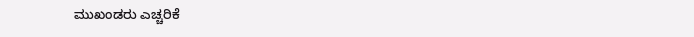ಮುಖಂಡರು ಎಚ್ಚರಿಕೆ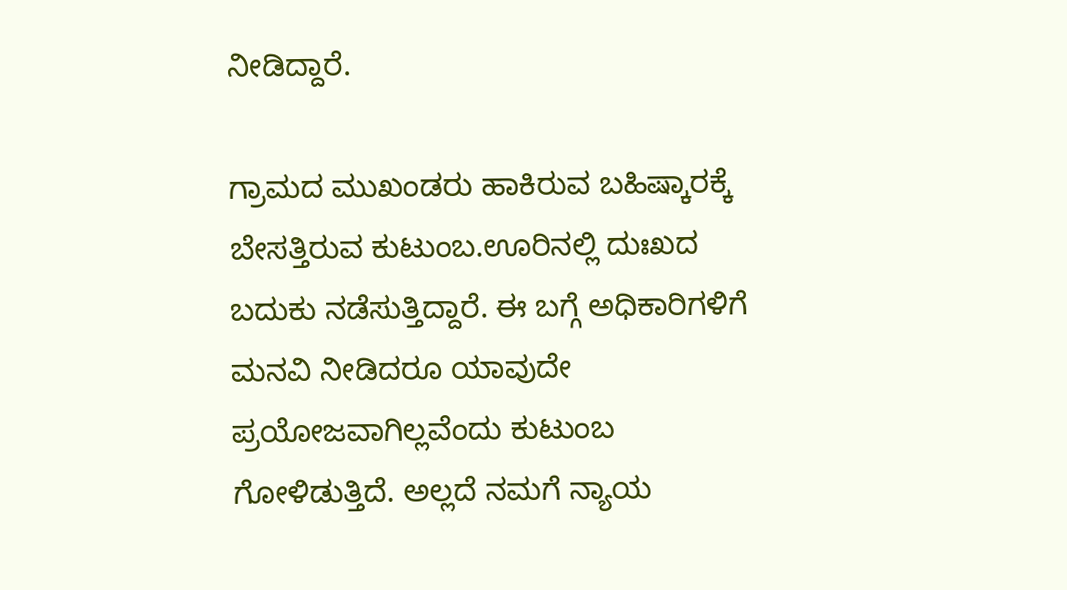ನೀಡಿದ್ದಾರೆ.

ಗ್ರಾಮದ ಮುಖಂಡರು ಹಾಕಿರುವ ಬಹಿಷ್ಕಾರಕ್ಕೆ ಬೇಸತ್ತಿರುವ ಕುಟುಂಬ.ಊರಿನಲ್ಲಿ ದುಃಖದ ಬದುಕು ನಡೆಸುತ್ತಿದ್ದಾರೆ. ಈ ಬಗ್ಗೆ ಅಧಿಕಾರಿಗಳಿಗೆ ಮನವಿ ನೀಡಿದರೂ ಯಾವುದೇ ಪ್ರಯೋಜ‌ವಾಗಿಲ್ಲವೆಂದು ಕುಟುಂಬ ಗೋಳಿಡುತ್ತಿದೆ. ಅಲ್ಲದೆ ನಮಗೆ ನ್ಯಾಯ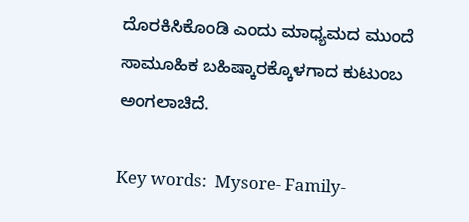ದೊರಕಿಸಿಕೊಂಡಿ ಎಂದು ಮಾಧ್ಯಮದ ಮುಂದೆ ಸಾಮೂಹಿಕ ಬಹಿಷ್ಕಾರಕ್ಕೊಳಗಾದ ಕುಟುಂಬ ಅಂಗಲಾಚಿದೆ.

Key words:  Mysore- Family-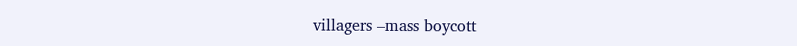villagers –mass boycott